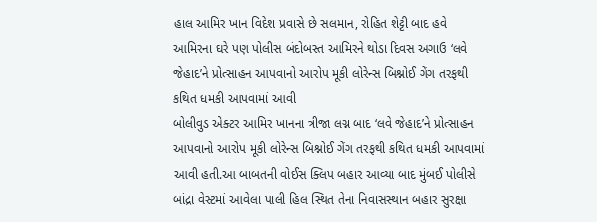હાલ આમિર ખાન વિદેશ પ્રવાસે છે સલમાન, રોહિત શેટ્ટી બાદ હવે આમિરના ઘરે પણ પોલીસ બંદોબસ્ત આમિરને થોડા દિવસ અગાઉ ‘લવે જેહાદ’ને પ્રોત્સાહન આપવાનો આરોપ મૂકી લોરેન્સ બિશ્નોઈ ગેંગ તરફથી કથિત ધમકી આપવામાં આવી
બોલીવુડ એક્ટર આમિર ખાનના ત્રીજા લગ્ન બાદ ‘લવે જેહાદ’ને પ્રોત્સાહન આપવાનો આરોપ મૂકી લોરેન્સ બિશ્નોઈ ગેંગ તરફથી કથિત ધમકી આપવામાં આવી હતી.આ બાબતની વોઈસ ક્લિપ બહાર આવ્યા બાદ મુંબઈ પોલીસે બાંદ્રા વેસ્ટમાં આવેલા પાલી હિલ સ્થિત તેના નિવાસસ્થાન બહાર સુરક્ષા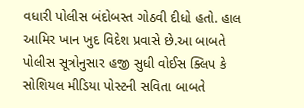વધારી પોલીસ બંદોબસ્ત ગોઠવી દીધો હતો. હાલ આમિર ખાન ખુદ વિદેશ પ્રવાસે છે.આ બાબતે પોલીસ સૂત્રોનુસાર હજી સુધી વોઈસ ક્લિપ કે સોશિયલ મીડિયા પોસ્ટની સવિતા બાબતે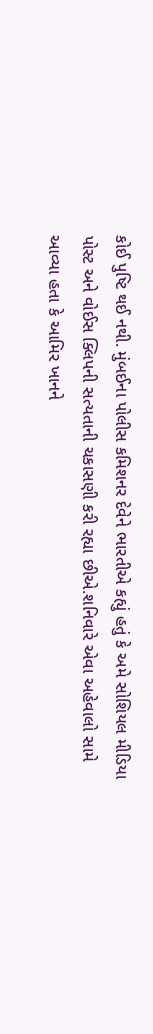કોઈ પુષ્ટિ થઈ નથી. મુંબઈના પોલીસ કમિશનર દેવેને ભારતીએ કહ્યું હતું કે અમે સોશિયલ મીડિયા પોસ્ટ અને વોઈસ ક્લિપની સત્યતાની ચકાસણી કરી રહ્યા છીએ.શનિવારે એવા અહેવાલો સામે આવ્યા હતા કે આમિર ખાનને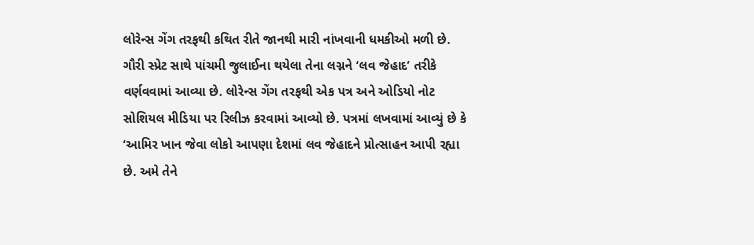લોરેન્સ ગેંગ તરફથી કથિત રીતે જાનથી મારી નાંખવાની ધમકીઓ મળી છે. ગૌરી સ્પ્રેટ સાથે પાંચમી જુલાઈના થયેલા તેના લગ્નને ‘લવ જેહાદ’ તરીકે વર્ણવવામાં આવ્યા છે. લોરેન્સ ગેંગ તરફથી એક પત્ર અને ઓડિયો નોટ સોશિયલ મીડિયા પર રિલીઝ કરવામાં આવ્યો છે. પત્રમાં લખવામાં આવ્યું છે કે ‘આમિર ખાન જેવા લોકો આપણા દેશમાં લવ જેહાદને પ્રોત્સાહન આપી રહ્યા છે. અમે તેને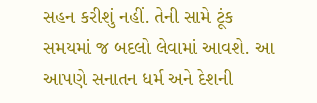સહન કરીશું નહીં. તેની સામે ટૂંક સમયમાં જ બદલો લેવામાં આવશે. આ આપણે સનાતન ધર્મ અને દેશની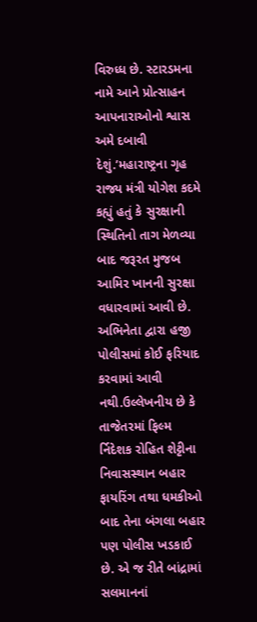વિરુધ્ધ છે. સ્ટારડમના નામે આને પ્રોત્સાહન આપનારાઓનો શ્વાસ અમે દબાવી દેશું.’મહારાષ્ટ્રના ગૃહ રાજ્ય મંત્રી યોગેશ કદમે કહ્યું હતું કે સુરક્ષાની સ્થિતિનો તાગ મેળવ્યા બાદ જરૂરત મુજબ આમિર ખાનની સુરક્ષા વધારવામાં આવી છે. અભિનેતા દ્વારા હજી પોલીસમાં કોઈ ફરિયાદ કરવામાં આવી નથી.ઉલ્લેખનીય છે કે તાજેતરમાં ફિલ્મ ર્નિદેશક રોહિત શેટ્ટીના નિવાસસ્થાન બહાર ફાયરિંગ તથા ધમકીઓ બાદ તેના બંગલા બહાર પણ પોલીસ ખડકાઈ છે. એ જ રીતે બાંદ્રામાં સલમાનનાં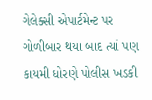ગેલેક્સી એપાર્ટમેન્ટ પર ગોળીબાર થયા બાદ ત્યાં પણ કાયમી ધોરણે પોલીસ ખડકી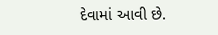દેવામાં આવી છે.